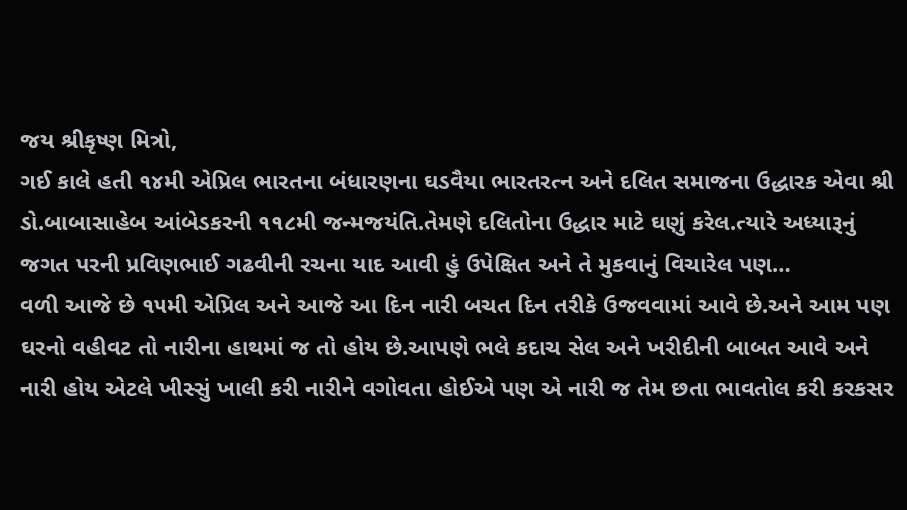જય શ્રીકૃષ્ણ મિત્રો,
ગઈ કાલે હતી ૧૪મી એપ્રિલ ભારતના બંધારણના ઘડવૈયા ભારતરત્ન અને દલિત સમાજના ઉદ્ધારક એવા શ્રી ડો.બાબાસાહેબ આંબેડકરની ૧૧૮મી જન્મજયંતિ.તેમણે દલિતોના ઉદ્ધાર માટે ઘણું કરેલ.ત્યારે અધ્યારૂનું જગત પરની પ્રવિણભાઈ ગઢવીની રચના યાદ આવી હું ઉપેક્ષિત અને તે મુકવાનું વિચારેલ પણ…
વળી આજે છે ૧૫મી એપ્રિલ અને આજે આ દિન નારી બચત દિન તરીકે ઉજવવામાં આવે છે.અને આમ પણ ઘરનો વહીવટ તો નારીના હાથમાં જ તો હોય છે.આપણે ભલે કદાચ સેલ અને ખરીદીની બાબત આવે અને નારી હોય એટલે ખીસ્સું ખાલી કરી નારીને વગોવતા હોઈએ પણ એ નારી જ તેમ છતા ભાવતોલ કરી કરકસર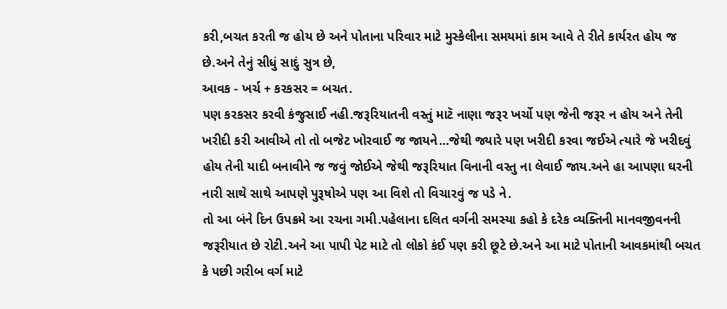કરી,બચત કરતી જ હોય છે અને પોતાના પરિવાર માટે મુસ્કેલીના સમયમાં કામ આવે તે રીતે કાર્યરત હોય જ છે.અને તેનું સીધું સાદું સુત્ર છે,
આવક - ખર્ચ + કરકસર = બચત.
પણ કરકસર કરવી કંજુસાઈ નહી.જરૂરિયાતની વસ્તું માટૅ નાણા જરૂર ખર્ચો પણ જેની જરૂર ન હોય અને તેની ખરીદી કરી આવીએ તો તો બજેટ ખોરવાઈ જ જાયને…જેથી જ્યારે પણ ખરીદી કરવા જઈએ ત્યારે જે ખરીદવું હોય તેની યાદી બનાવીને જ જવું જોઈએ જેથી જરૂરિયાત વિનાની વસ્તુ ના લેવાઈ જાય.અને હા આપણા ઘરની નારી સાથે સાથે આપણે પુરૂષોએ પણ આ વિશે તો વિચારવું જ પડે ને.
તો આ બંને દિન ઉપક્રમે આ રચના ગમી.પહેલાના દલિત વર્ગની સમસ્યા કહો કે દરેક વ્યક્તિની માનવજીવનની જરૂરીયાત છે રોટી.અને આ પાપી પેટ માટે તો લોકો કંઈ પણ કરી છૂટે છે.અને આ માટે પોતાની આવકમાંથી બચત કે પછી ગરીબ વર્ગ માટે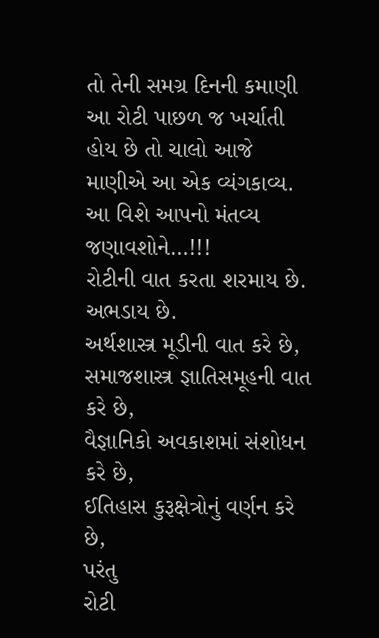તો તેની સમગ્ર દિનની કમાણી આ રોટી પાછળ જ ખર્ચાતી હોય છે તો ચાલો આજે માણીએ આ એક વ્યંગકાવ્ય. આ વિશે આપનો મંતવ્ય જણાવશોને…!!!
રોટીની વાત કરતા શરમાય છે.
અભડાય છે.
અર્થશાસ્ત્ર મૂડીની વાત કરે છે,
સમાજશાસ્ત્ર જ્ઞાતિસમૂહની વાત કરે છે,
વૈજ્ઞાનિકો અવકાશમાં સંશોધન કરે છે,
ઈતિહાસ કુરૂક્ષેત્રોનું વર્ણન કરે છે,
પરંતુ
રોટી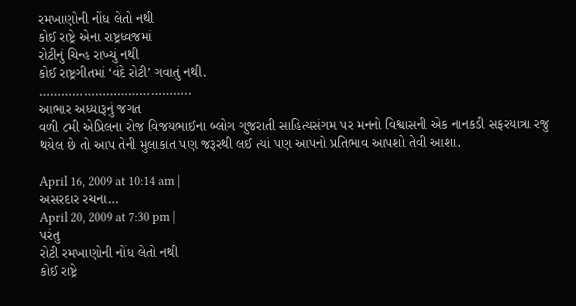રમખાણોની નોંધ લેતો નથી
કોઈ રાષ્ટ્રે એના રાષ્ટ્રધ્વજમાં
રોટીનું ચિન્હ રાખ્યું નથી
કોઈ રાષ્ટ્રગીતમાં ‘વંદે રોટી’ ગવાતું નથી.
…………………………………..
આભાર અધ્યારૂનું જગત
વળી ૮મી એપ્રિલના રોજ વિજયભાઈના બ્લોગ ગુજરાતી સાહિત્યસંગમ પર મનનો વિશ્વાસની એક નાનકડી સફરયાત્રા રજુ થયેલ છે તો આપ તેની મુલાકાત પણ જરૂરથી લઈ ત્યાં પણ આપનો પ્રતિભાવ આપશો તેવી આશા.

April 16, 2009 at 10:14 am |
અસરદાર રચના…
April 20, 2009 at 7:30 pm |
પરંતુ
રોટી રમખાણોની નોંધ લેતો નથી
કોઈ રાષ્ટ્રે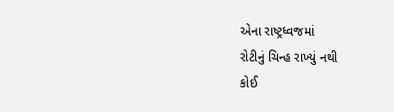એના રાષ્ટ્રધ્વજમાં
રોટીનું ચિન્હ રાખ્યું નથી
કોઈ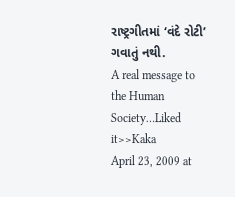રાષ્ટ્રગીતમાં ‘વંદે રોટી’ ગવાતું નથી.
A real message to the Human Society…Liked it>>Kaka
April 23, 2009 at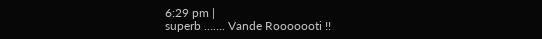6:29 pm |
superb ……. Vande Rooooooti !!